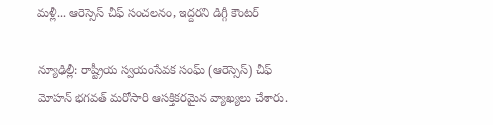మళ్లీ... ఆరెస్సెస్ చీఫ్ సంచలనం, ఇద్దరని డిగ్గీ కౌంటర్

న్యూఢిల్లీ: రాష్ట్రీయ స్వయంసేవక సంఘ్ (ఆరెస్సెస్) చీఫ్ మోహన్ భగవత్ మరోసారి ఆసక్తికరమైన వ్యాఖ్యలు చేశారు.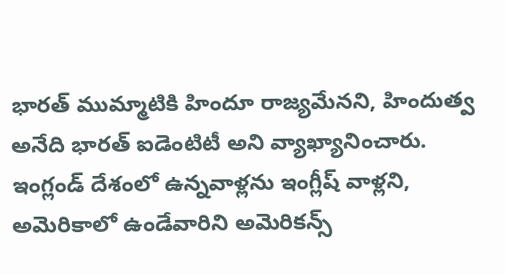భారత్ ముమ్మాటికి హిందూ రాజ్యమేనని, హిందుత్వ అనేది భారత్ ఐడెంటిటీ అని వ్యాఖ్యానించారు. ఇంగ్లండ్ దేశంలో ఉన్నవాళ్లను ఇంగ్లీష్ వాళ్లని, అమెరికాలో ఉండేవారిని అమెరికన్స్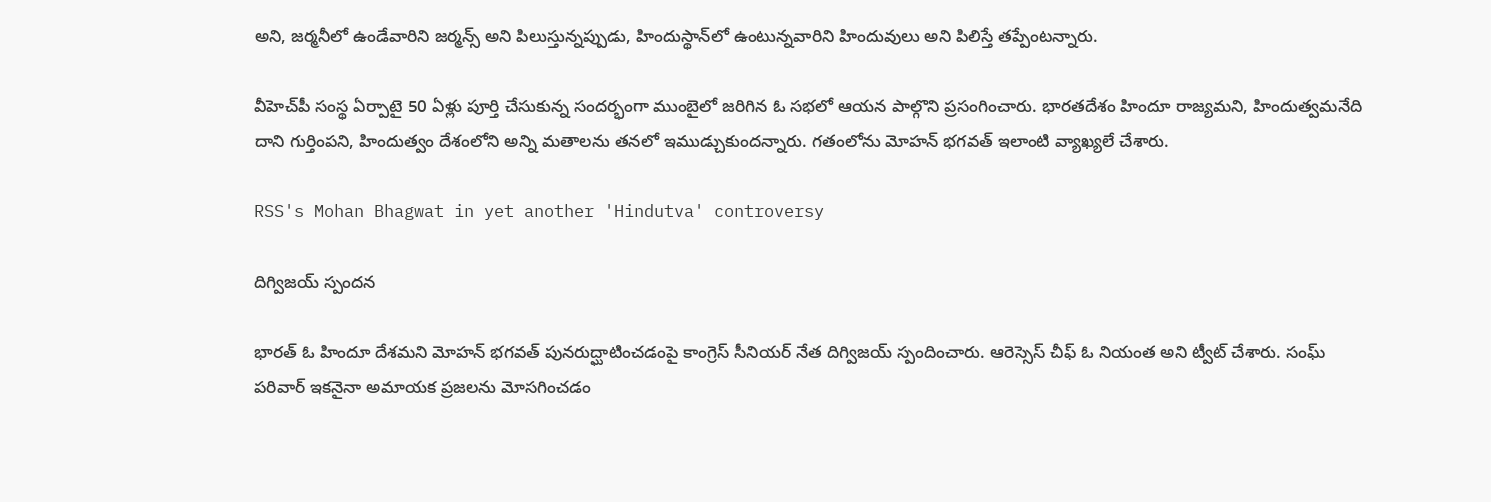అని, జర్మనీలో ఉండేవారిని జర్మన్స్ అని పిలుస్తున్నప్పుడు, హిందుస్థాన్‌లో ఉంటున్నవారిని హిందువులు అని పిలిస్తే తప్పేంటన్నారు.

వీహెచ్‌పీ సంస్థ ఏర్పాటై 50 ఏళ్లు పూర్తి చేసుకున్న సందర్భంగా ముంబైలో జరిగిన ఓ సభలో ఆయన పాల్గొని ప్రసంగించారు. భారతదేశం హిందూ రాజ్యమని, హిందుత్వమనేది దాని గుర్తింపని, హిందుత్వం దేశంలోని అన్ని మతాలను తనలో ఇముడ్చుకుందన్నారు. గతంలోను మోహన్ భగవత్ ఇలాంటి వ్యాఖ్యలే చేశారు.

RSS's Mohan Bhagwat in yet another 'Hindutva' controversy

దిగ్విజయ్ స్పందన

భారత్ ఓ హిందూ దేశమని మోహన్ భగవత్ పునరుద్ఘాటించడంపై కాంగ్రెస్ సీనియర్ నేత దిగ్విజయ్ స్పందించారు. ఆరెస్సెస్ చీఫ్ ఓ నియంత అని ట్వీట్ చేశారు. సంఘ్ పరివార్ ఇకనైనా అమాయక ప్రజలను మోసగించడం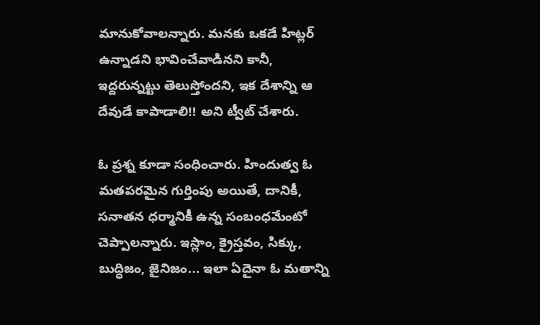మానుకోవాలన్నారు. మనకు ఒకడే హిట్లర్ ఉన్నాడని భావించేవాడినని కానీ, ఇద్దరున్నట్టు తెలుస్తోందని, ఇక దేశాన్ని ఆ దేవుడే కాపాడాలి!! అని ట్వీట్ చేశారు.

ఓ ప్రశ్న కూడా సంధించారు. హిందుత్వ ఓ మతపరమైన గుర్తింపు అయితే, దానికీ, సనాతన ధర్మానికీ ఉన్న సంబంధమేంటో చెప్పాలన్నారు. ఇస్లాం, క్రైస్తవం, సిక్కు, బుద్ధిజం, జైనిజం... ఇలా ఏదైనా ఓ మతాన్ని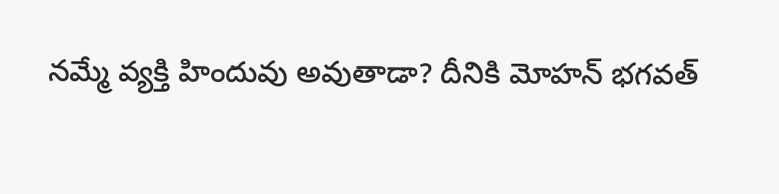నమ్మే వ్యక్తి హిందువు అవుతాడా? దీనికి మోహన్ భగవత్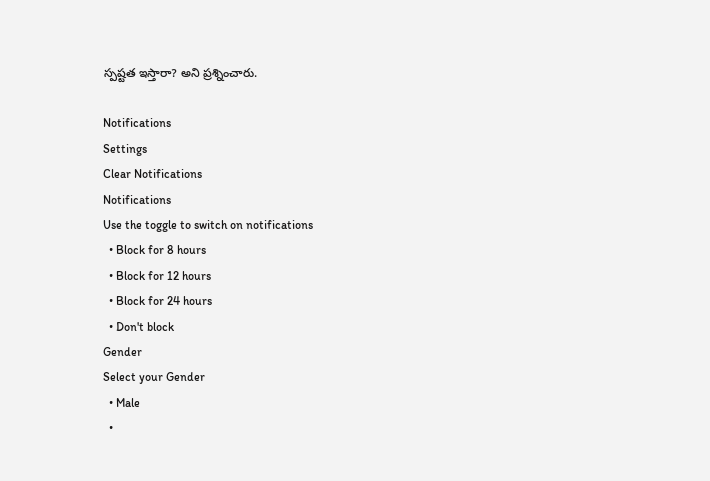స్పష్టత ఇస్తారా? అని ప్రశ్నించారు.

Notifications
Settings
Clear Notifications
Notifications
Use the toggle to switch on notifications
  • Block for 8 hours
  • Block for 12 hours
  • Block for 24 hours
  • Don't block
Gender
Select your Gender
  • Male
  •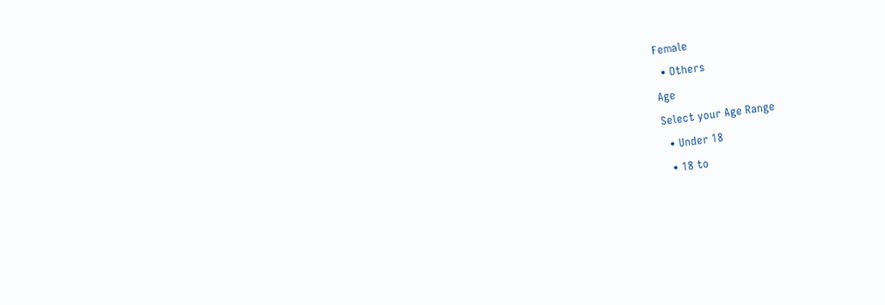Female
  • Others
Age
Select your Age Range
  • Under 18
  • 18 to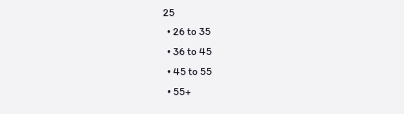25
  • 26 to 35
  • 36 to 45
  • 45 to 55
  • 55+